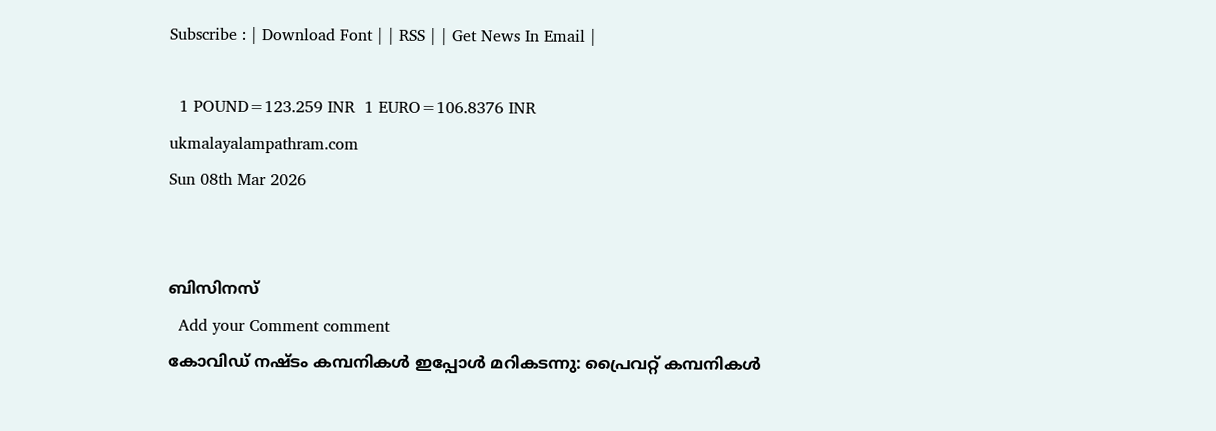Subscribe : | Download Font | | RSS | | Get News In Email |

  1 POUND=123.259 INR  1 EURO=106.8376 INR
ukmalayalampathram.com
Sun 08th Mar 2026


ബിസിനസ്‌
  Add your Comment comment
കോവിഡ് നഷ്ടം കമ്പനികള്‍ ഇപ്പോള്‍ മറികടന്നു: പ്രൈവറ്റ് കമ്പനികള്‍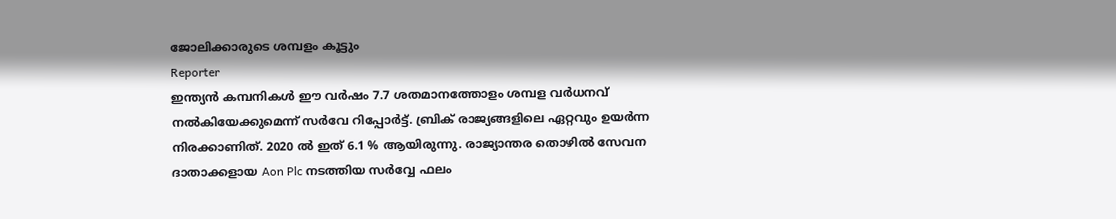ജോലിക്കാരുടെ ശമ്പളം കൂട്ടും
Reporter
ഇന്ത്യന്‍ കമ്പനികള്‍ ഈ വര്‍ഷം 7.7 ശതമാനത്തോളം ശമ്പള വര്‍ധനവ് നല്‍കിയേക്കുമെന്ന് സര്‍വേ റിപ്പോര്‍ട്ട്. ബ്രിക് രാജ്യങ്ങളിലെ ഏറ്റവും ഉയര്‍ന്ന നിരക്കാണിത്. 2020 ല്‍ ഇത് 6.1 % ആയിരുന്നു. രാജ്യാന്തര തൊഴില്‍ സേവന ദാതാക്കളായ Aon Plc നടത്തിയ സര്‍വ്വേ ഫലം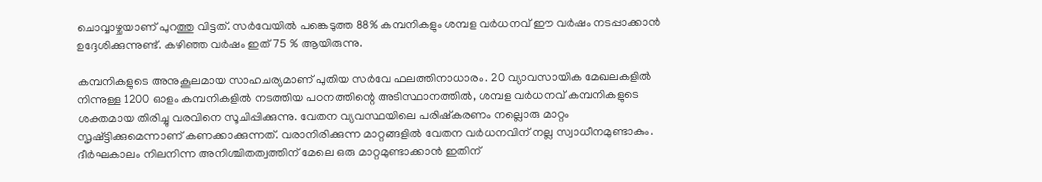ചൊവ്വാഴ്ചയാണ് പുറത്തു വിട്ടത്. സര്‍വേയില്‍ പങ്കെടുത്ത 88% കമ്പനികളും ശമ്പള വര്‍ധനവ് ഈ വര്‍ഷം നടപ്പാക്കാന്‍ ഉദ്ദേശിക്കുന്നുണ്ട്. കഴിഞ്ഞ വര്‍ഷം ഇത് 75 % ആയിരുന്നു.

കമ്പനികളുടെ അനുകൂലമായ സാഹചര്യമാണ് പുതിയ സര്‍വേ ഫലത്തിനാധാരം. 20 വ്യാവസായിക മേഖലകളില്‍ നിന്നുള്ള 1200 ഓളം കമ്പനികളില്‍ നടത്തിയ പഠനത്തിന്റെ അടിസ്ഥാനത്തില്‍, ശമ്പള വര്‍ധനവ് കമ്പനികളുടെ ശക്തമായ തിരിച്ചു വരവിനെ സൂചിപ്പിക്കുന്നു. വേതന വ്യവസ്ഥയിലെ പരിഷ്‌കരണം നല്ലൊരു മാറ്റം സൃഷ്ട്ടിക്കുമെന്നാണ് കണക്കാക്കുന്നത്. വരാനിരിക്കുന്ന മാറ്റങ്ങളില്‍ വേതന വര്‍ധനവിന് നല്ല സ്വാധീനമുണ്ടാകും. ദീര്‍ഘകാലം നിലനിന്ന അനിശ്ചിതത്വത്തിന് മേലെ ഒരു മാറ്റമുണ്ടാക്കാന്‍ ഇതിന്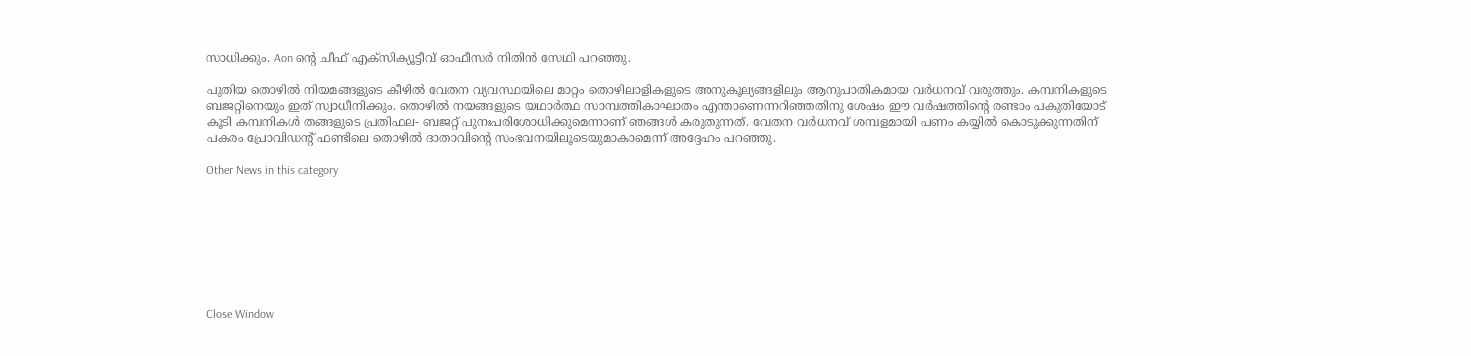സാധിക്കും. Aon ന്റെ ചീഫ് എക്‌സിക്യൂട്ടീവ് ഓഫീസര്‍ നിതിന്‍ സേഥി പറഞ്ഞു.

പുതിയ തൊഴില്‍ നിയമങ്ങളുടെ കീഴില്‍ വേതന വ്യവസ്ഥയിലെ മാറ്റം തൊഴിലാളികളുടെ അനുകൂല്യങ്ങളിലും ആനുപാതികമായ വര്‍ധനവ് വരുത്തും. കമ്പനികളുടെ ബജറ്റിനെയും ഇത് സ്വാധീനിക്കും. തൊഴില്‍ നയങ്ങളുടെ യഥാര്‍ത്ഥ സാമ്പത്തികാഘാതം എന്താണെന്നറിഞ്ഞതിനു ശേഷം ഈ വര്‍ഷത്തിന്റെ രണ്ടാം പകുതിയോട് കൂടി കമ്പനികള്‍ തങ്ങളുടെ പ്രതിഫല- ബജറ്റ് പുനഃപരിശോധിക്കുമെന്നാണ് ഞങ്ങള്‍ കരുതുന്നത്. വേതന വര്‍ധനവ് ശമ്പളമായി പണം കയ്യില്‍ കൊടുക്കുന്നതിന് പകരം പ്രോവിഡന്റ് ഫണ്ടിലെ തൊഴില്‍ ദാതാവിന്റെ സംഭവനയിലൂടെയുമാകാമെന്ന് അദ്ദേഹം പറഞ്ഞു.

Other News in this category








Close Window